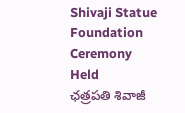Shivaji Statue Foundation Ceremony Held
ఛత్రపతి శివాజీ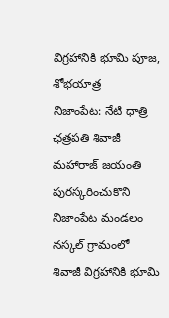విగ్రహానికి భూమి పూజ, శోభయాత్ర
నిజాంపేట: నేటి ధాత్రి
ఛత్రపతి శివాజీ మహారాజ్ జయంతి పురస్కరించుకొని నిజాంపేట మండలం నస్కల్ గ్రామంలో శివాజీ విగ్రహానికి భూమి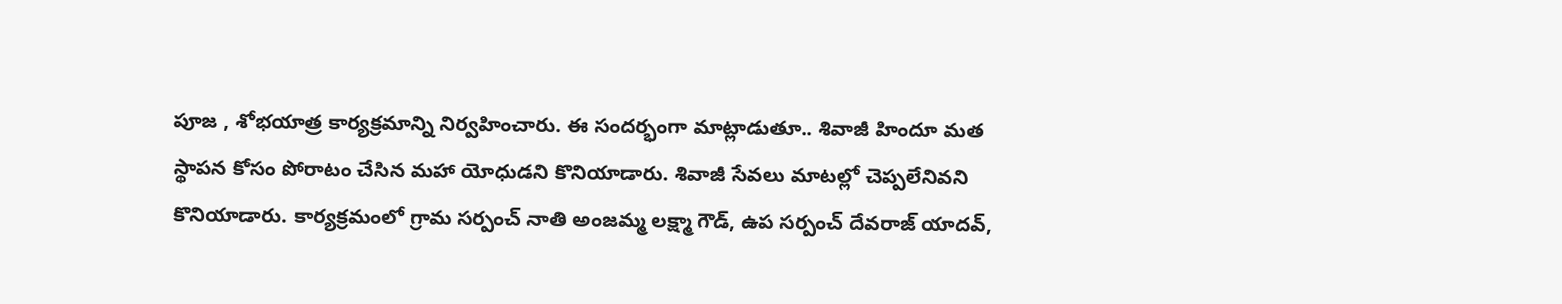పూజ , శోభయాత్ర కార్యక్రమాన్ని నిర్వహించారు. ఈ సందర్భంగా మాట్లాడుతూ.. శివాజీ హిందూ మత స్థాపన కోసం పోరాటం చేసిన మహా యోధుడని కొనియాడారు. శివాజీ సేవలు మాటల్లో చెప్పలేనివని కొనియాడారు. కార్యక్రమంలో గ్రామ సర్పంచ్ నాతి అంజమ్మ లక్ష్మా గౌడ్, ఉప సర్పంచ్ దేవరాజ్ యాదవ్,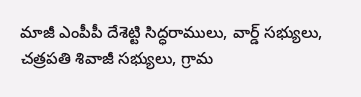మాజీ ఎంపీపీ దేశెట్టి సిద్ధరాములు, వార్డ్ సభ్యులు, చత్రపతి శివాజీ సభ్యులు, గ్రామ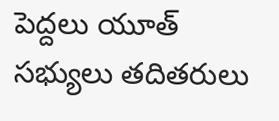పెద్దలు యూత్ సభ్యులు తదితరులు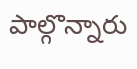పాల్గొన్నారు